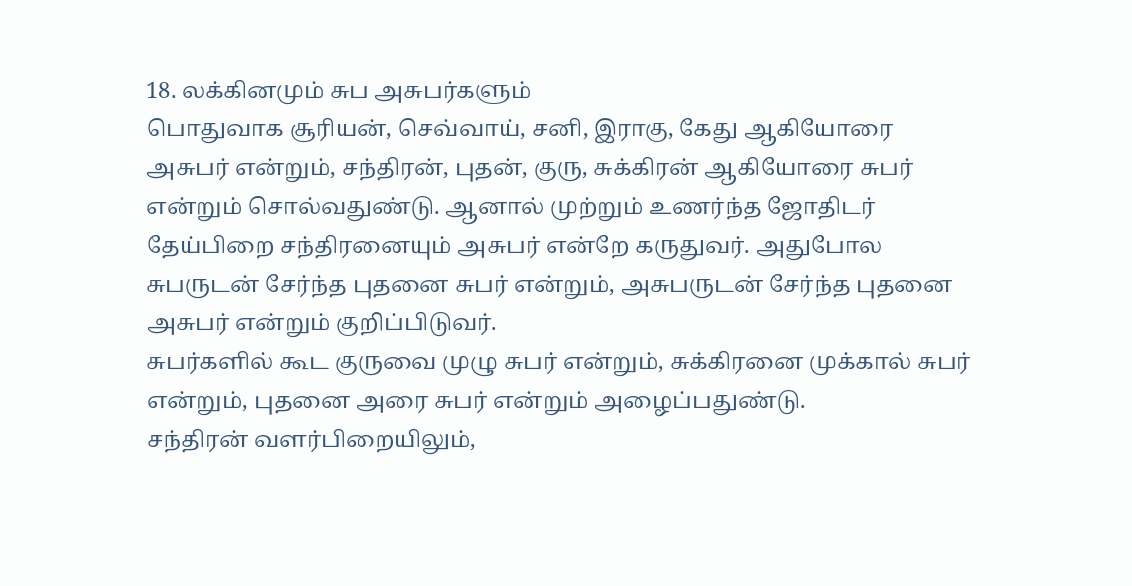18. லக்கினமும் சுப அசுபர்களும்
பொதுவாக சூரியன், செவ்வாய், சனி, இராகு, கேது ஆகியோரை அசுபர் என்றும், சந்திரன், புதன், குரு, சுக்கிரன் ஆகியோரை சுபர் என்றும் சொல்வதுண்டு. ஆனால் முற்றும் உணர்ந்த ஜோதிடர் தேய்பிறை சந்திரனையும் அசுபர் என்றே கருதுவர். அதுபோல சுபருடன் சேர்ந்த புதனை சுபர் என்றும், அசுபருடன் சேர்ந்த புதனை அசுபர் என்றும் குறிப்பிடுவர்.
சுபர்களில் கூட குருவை முழு சுபர் என்றும், சுக்கிரனை முக்கால் சுபர் என்றும், புதனை அரை சுபர் என்றும் அழைப்பதுண்டு.
சந்திரன் வளர்பிறையிலும்,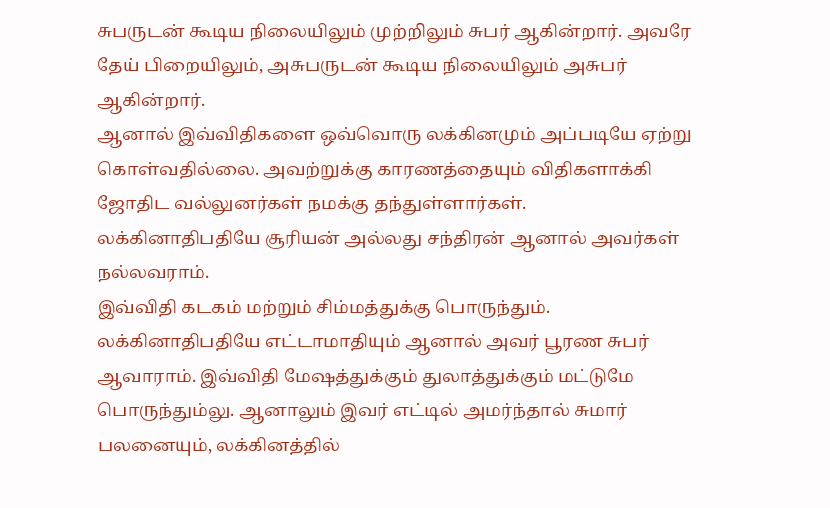சுபருடன் கூடிய நிலையிலும் முற்றிலும் சுபர் ஆகின்றார். அவரே தேய் பிறையிலும், அசுபருடன் கூடிய நிலையிலும் அசுபர் ஆகின்றார்.
ஆனால் இவ்விதிகளை ஒவ்வொரு லக்கினமும் அப்படியே ஏற்று கொள்வதில்லை. அவற்றுக்கு காரணத்தையும் விதிகளாக்கி ஜோதிட வல்லுனர்கள் நமக்கு தந்துள்ளார்கள்.
லக்கினாதிபதியே சூரியன் அல்லது சந்திரன் ஆனால் அவர்கள் நல்லவராம்.
இவ்விதி கடகம் மற்றும் சிம்மத்துக்கு பொருந்தும்.
லக்கினாதிபதியே எட்டாமாதியும் ஆனால் அவர் பூரண சுபர் ஆவாராம். இவ்விதி மேஷத்துக்கும் துலாத்துக்கும் மட்டுமே பொருந்தும்லு. ஆனாலும் இவர் எட்டில் அமர்ந்தால் சுமார் பலனையும், லக்கினத்தில்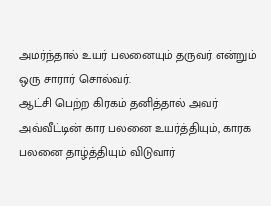அமர்ந்தால் உயர் பலனையும் தருவர் என்றும் ஒரு சாரார் சொல்வர்.
ஆட்சி பெற்ற கிரகம் தனித்தால் அவர் அவ்வீட்டின் கார பலனை உயர்த்தியும், காரக பலனை தாழ்த்தியும் விடுவார்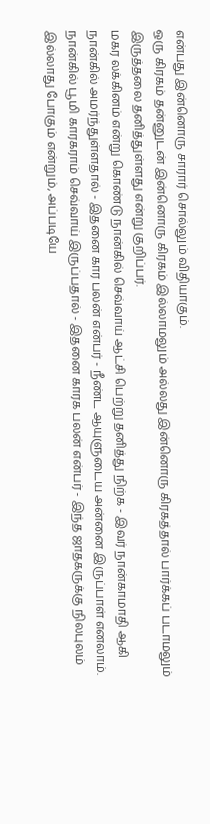என்பது இன்னொரு சாரார் சொல்லும் விதியாகும்.
ஒரு கிரகம் தன்னுடன் இன்னொரு கிரகம் இல்லாமலும் அல்லது இன்னொரு கிரகத்தால் பார்க்கப் படாமலும் இருத்தலை தனித்துள்ளது என்று குறிப்பர்.
மகர லக்கினம் என்று கொண்டு நான்கில் செவ்வாய் ஆட்சி பெற்று தனித்து நிற்க - இவர் நான்காமாதி ஆகி நான்கில் அமர்ந்துள்ளதால் - இதனை கார பலன் என்பர் - நீண்ட ஆயுளுடைய அன்னை இருப்பாள் எனலாம். நான்கில் பூமி காரகராம் செவ்வாய் இருப்பதால் - இதனை காரக பலன் என்பர் - இந்த ஜாதகருக்கு நிலபுலம் இல்லாது போகும் என்றும், அப்படியே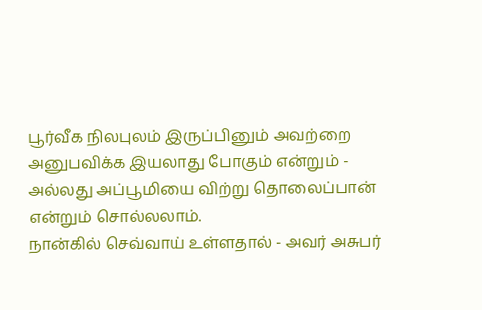பூர்வீக நிலபுலம் இருப்பினும் அவற்றை அனுபவிக்க இயலாது போகும் என்றும் - அல்லது அப்பூமியை விற்று தொலைப்பான் என்றும் சொல்லலாம்.
நான்கில் செவ்வாய் உள்ளதால் - அவர் அசுபர்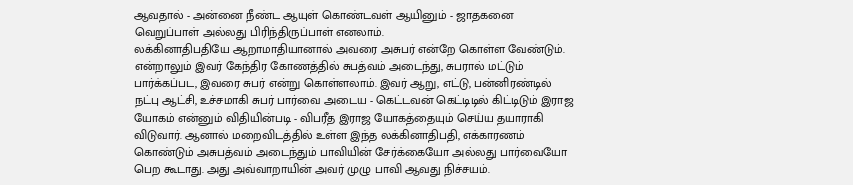ஆவதால் - அன்னை நீண்ட ஆயுள் கொண்டவள் ஆயினும் - ஜாதகனை வெறுப்பாள் அல்லது பிரிந்திருப்பாள் எனலாம்.
லக்கினாதிபதியே ஆறாமாதியானால் அவரை அசுபர் என்றே கொள்ள வேண்டும். என்றாலும் இவர் கேந்திர கோணத்தில் சுபத்வம் அடைந்து, சுபரால் மட்டும் பார்க்கப்பட, இவரை சுபர் என்று கொள்ளலாம். இவர் ஆறு, எட்டு, பன்னிரண்டில் நட்பு ஆட்சி, உச்சமாகி சுபர் பார்வை அடைய - கெட்டவன் கெட்டிடில் கிட்டிடும் இராஜ யோகம் என்னும் விதியின்படி - விபரீத இராஜ யோகத்தையும் செய்ய தயாராகி விடுவார். ஆனால் மறைவிடத்தில் உள்ள இந்த லக்கினாதிபதி, எக்காரணம் கொண்டும் அசுபத்வம் அடைந்தும் பாவியின் சேர்க்கையோ அல்லது பார்வையோ பெற கூடாது. அது அவ்வாறாயின் அவர் முழு பாவி ஆவது நிச்சயம்.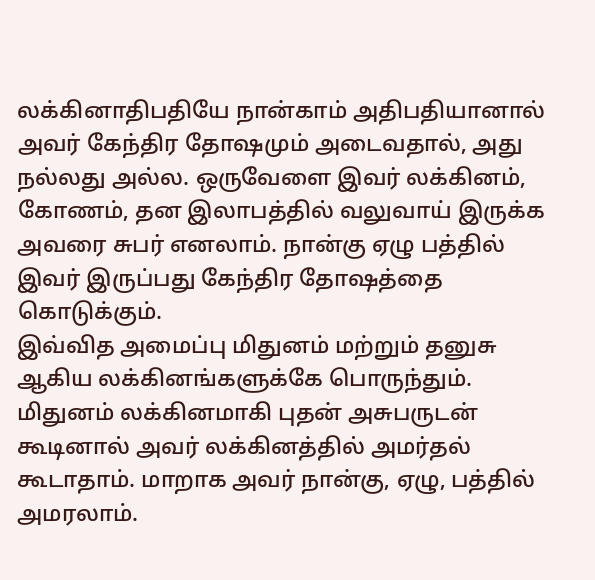லக்கினாதிபதியே நான்காம் அதிபதியானால் அவர் கேந்திர தோஷமும் அடைவதால், அது நல்லது அல்ல. ஒருவேளை இவர் லக்கினம், கோணம், தன இலாபத்தில் வலுவாய் இருக்க அவரை சுபர் எனலாம். நான்கு ஏழு பத்தில் இவர் இருப்பது கேந்திர தோஷத்தை கொடுக்கும்.
இவ்வித அமைப்பு மிதுனம் மற்றும் தனுசு ஆகிய லக்கினங்களுக்கே பொருந்தும். மிதுனம் லக்கினமாகி புதன் அசுபருடன் கூடினால் அவர் லக்கினத்தில் அமர்தல் கூடாதாம். மாறாக அவர் நான்கு, ஏழு, பத்தில் அமரலாம்.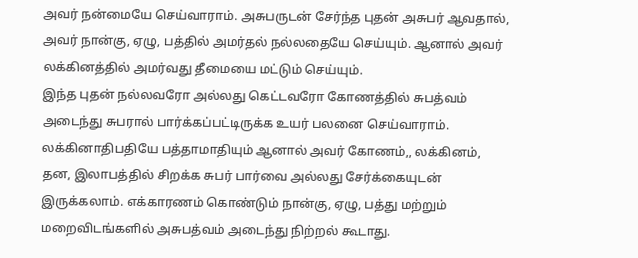அவர் நன்மையே செய்வாராம். அசுபருடன் சேர்ந்த புதன் அசுபர் ஆவதால், அவர் நான்கு, ஏழு, பத்தில் அமர்தல் நல்லதையே செய்யும். ஆனால் அவர் லக்கினத்தில் அமர்வது தீமையை மட்டும் செய்யும்.
இந்த புதன் நல்லவரோ அல்லது கெட்டவரோ கோணத்தில் சுபத்வம் அடைந்து சுபரால் பார்க்கப்பட்டிருக்க உயர் பலனை செய்வாராம்.
லக்கினாதிபதியே பத்தாமாதியும் ஆனால் அவர் கோணம்,, லக்கினம், தன, இலாபத்தில் சிறக்க சுபர் பார்வை அல்லது சேர்க்கையுடன் இருக்கலாம். எக்காரணம் கொண்டும் நான்கு, ஏழு, பத்து மற்றும் மறைவிடங்களில் அசுபத்வம் அடைந்து நிற்றல் கூடாது.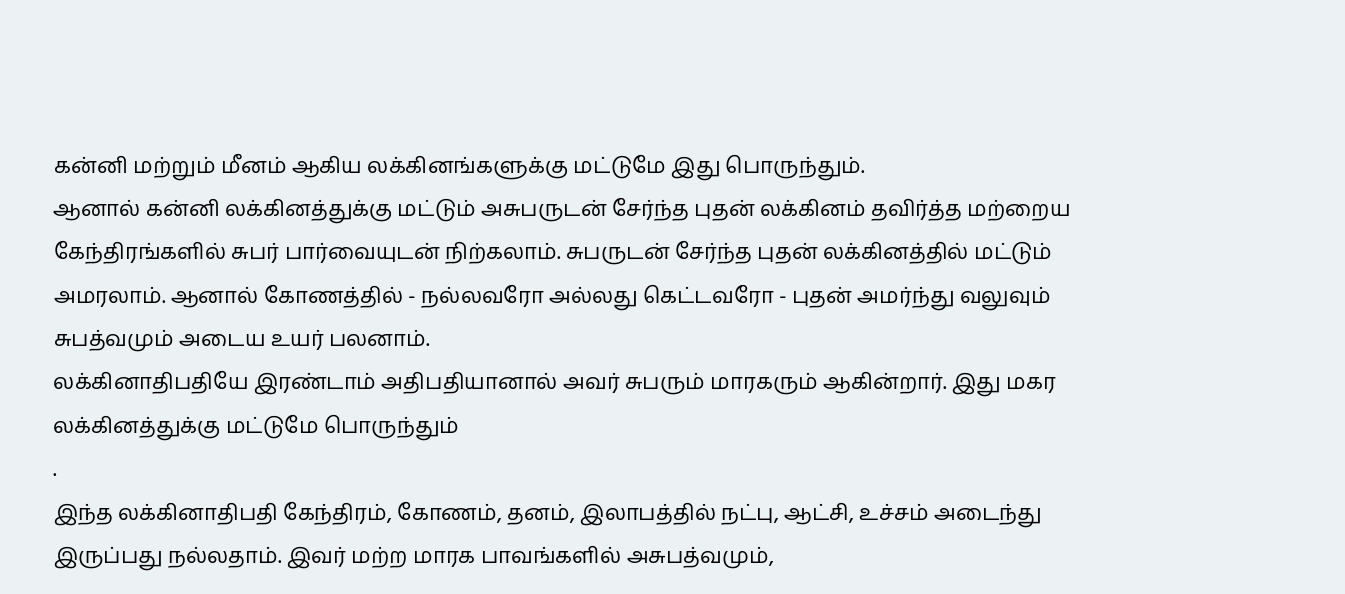கன்னி மற்றும் மீனம் ஆகிய லக்கினங்களுக்கு மட்டுமே இது பொருந்தும்.
ஆனால் கன்னி லக்கினத்துக்கு மட்டும் அசுபருடன் சேர்ந்த புதன் லக்கினம் தவிர்த்த மற்றைய கேந்திரங்களில் சுபர் பார்வையுடன் நிற்கலாம். சுபருடன் சேர்ந்த புதன் லக்கினத்தில் மட்டும் அமரலாம். ஆனால் கோணத்தில் - நல்லவரோ அல்லது கெட்டவரோ - புதன் அமர்ந்து வலுவும் சுபத்வமும் அடைய உயர் பலனாம்.
லக்கினாதிபதியே இரண்டாம் அதிபதியானால் அவர் சுபரும் மாரகரும் ஆகின்றார். இது மகர லக்கினத்துக்கு மட்டுமே பொருந்தும்
.
இந்த லக்கினாதிபதி கேந்திரம், கோணம், தனம், இலாபத்தில் நட்பு, ஆட்சி, உச்சம் அடைந்து இருப்பது நல்லதாம். இவர் மற்ற மாரக பாவங்களில் அசுபத்வமும்,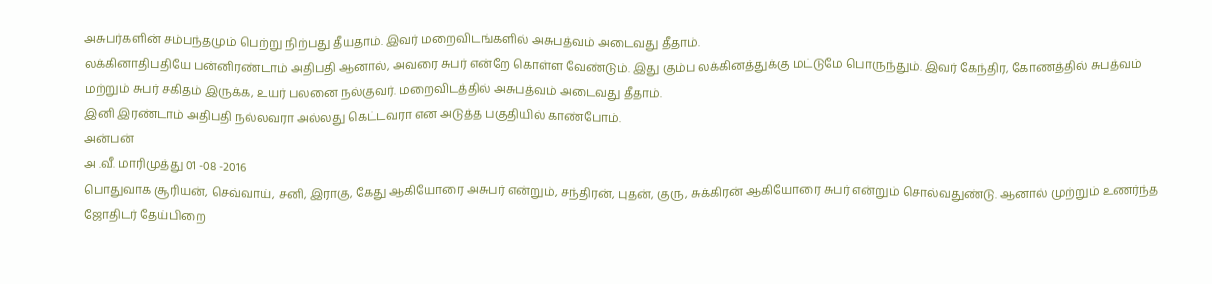அசுபர்களின் சம்பந்தமும் பெற்று நிற்பது தீயதாம். இவர் மறைவிடங்களில் அசுபத்வம் அடைவது தீதாம்.
லக்கினாதிபதியே பன்னிரண்டாம் அதிபதி ஆனால், அவரை சுபர் என்றே கொள்ள வேண்டும். இது கும்ப லக்கினத்துக்கு மட்டுமே பொருந்தும். இவர் கேந்திர, கோணத்தில் சுபத்வம் மற்றும் சுபர் சகிதம் இருக்க, உயர் பலனை நல்குவர். மறைவிடத்தில் அசுபத்வம் அடைவது தீதாம்.
இனி இரண்டாம் அதிபதி நல்லவரா அல்லது கெட்டவரா என அடுத்த பகுதியில் காண்போம்.
அன்பன்
அ .வீ. மாரிமுத்து 01 -08 -2016
பொதுவாக சூரியன், செவ்வாய், சனி, இராகு, கேது ஆகியோரை அசுபர் என்றும், சந்திரன், புதன், குரு, சுக்கிரன் ஆகியோரை சுபர் என்றும் சொல்வதுண்டு. ஆனால் முற்றும் உணர்ந்த ஜோதிடர் தேய்பிறை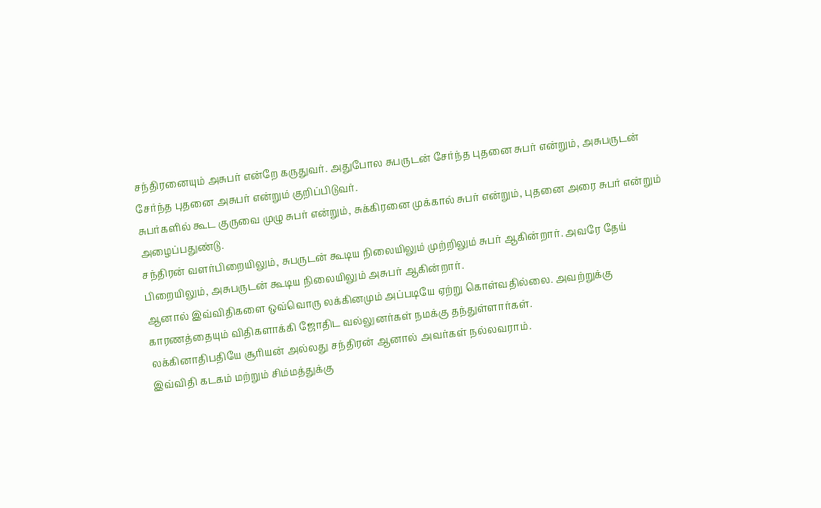சந்திரனையும் அசுபர் என்றே கருதுவர். அதுபோல சுபருடன் சேர்ந்த புதனை சுபர் என்றும், அசுபருடன் சேர்ந்த புதனை அசுபர் என்றும் குறிப்பிடுவர்.
சுபர்களில் கூட குருவை முழு சுபர் என்றும், சுக்கிரனை முக்கால் சுபர் என்றும், புதனை அரை சுபர் என்றும் அழைப்பதுண்டு.
சந்திரன் வளர்பிறையிலும், சுபருடன் கூடிய நிலையிலும் முற்றிலும் சுபர் ஆகின்றார். அவரே தேய் பிறையிலும், அசுபருடன் கூடிய நிலையிலும் அசுபர் ஆகின்றார்.
ஆனால் இவ்விதிகளை ஒவ்வொரு லக்கினமும் அப்படியே ஏற்று கொள்வதில்லை. அவற்றுக்கு காரணத்தையும் விதிகளாக்கி ஜோதிட வல்லுனர்கள் நமக்கு தந்துள்ளார்கள்.
லக்கினாதிபதியே சூரியன் அல்லது சந்திரன் ஆனால் அவர்கள் நல்லவராம்.
இவ்விதி கடகம் மற்றும் சிம்மத்துக்கு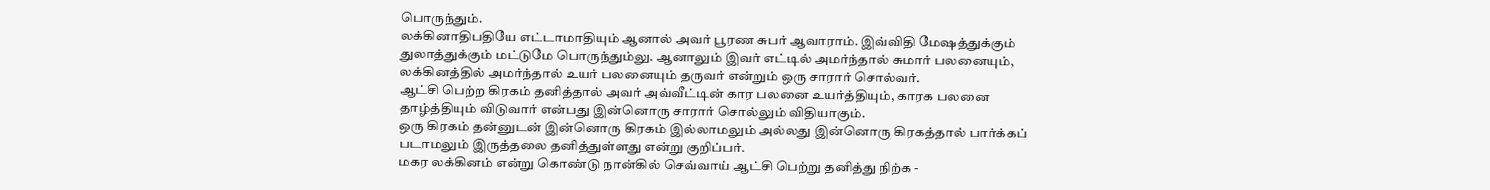பொருந்தும்.
லக்கினாதிபதியே எட்டாமாதியும் ஆனால் அவர் பூரண சுபர் ஆவாராம். இவ்விதி மேஷத்துக்கும் துலாத்துக்கும் மட்டுமே பொருந்தும்லு. ஆனாலும் இவர் எட்டில் அமர்ந்தால் சுமார் பலனையும், லக்கினத்தில் அமர்ந்தால் உயர் பலனையும் தருவர் என்றும் ஒரு சாரார் சொல்வர்.
ஆட்சி பெற்ற கிரகம் தனித்தால் அவர் அவ்வீட்டின் கார பலனை உயர்த்தியும், காரக பலனை தாழ்த்தியும் விடுவார் என்பது இன்னொரு சாரார் சொல்லும் விதியாகும்.
ஒரு கிரகம் தன்னுடன் இன்னொரு கிரகம் இல்லாமலும் அல்லது இன்னொரு கிரகத்தால் பார்க்கப் படாமலும் இருத்தலை தனித்துள்ளது என்று குறிப்பர்.
மகர லக்கினம் என்று கொண்டு நான்கில் செவ்வாய் ஆட்சி பெற்று தனித்து நிற்க -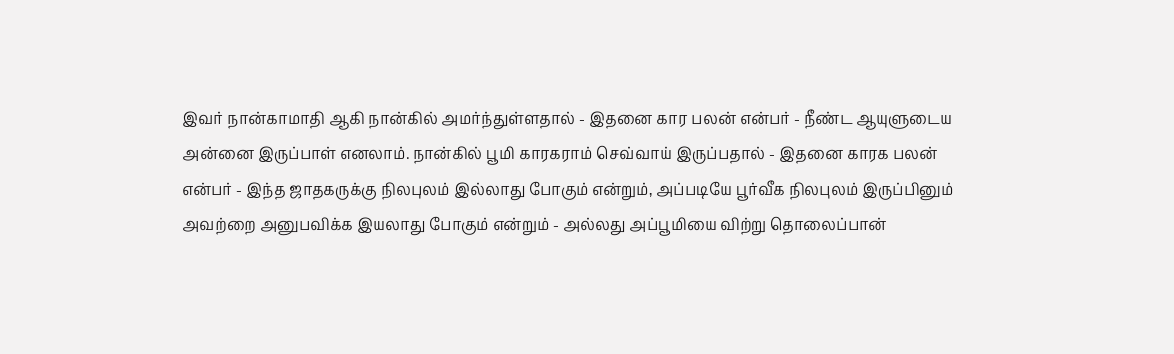இவர் நான்காமாதி ஆகி நான்கில் அமர்ந்துள்ளதால் - இதனை கார பலன் என்பர் - நீண்ட ஆயுளுடைய அன்னை இருப்பாள் எனலாம். நான்கில் பூமி காரகராம் செவ்வாய் இருப்பதால் - இதனை காரக பலன் என்பர் - இந்த ஜாதகருக்கு நிலபுலம் இல்லாது போகும் என்றும், அப்படியே பூர்வீக நிலபுலம் இருப்பினும் அவற்றை அனுபவிக்க இயலாது போகும் என்றும் - அல்லது அப்பூமியை விற்று தொலைப்பான்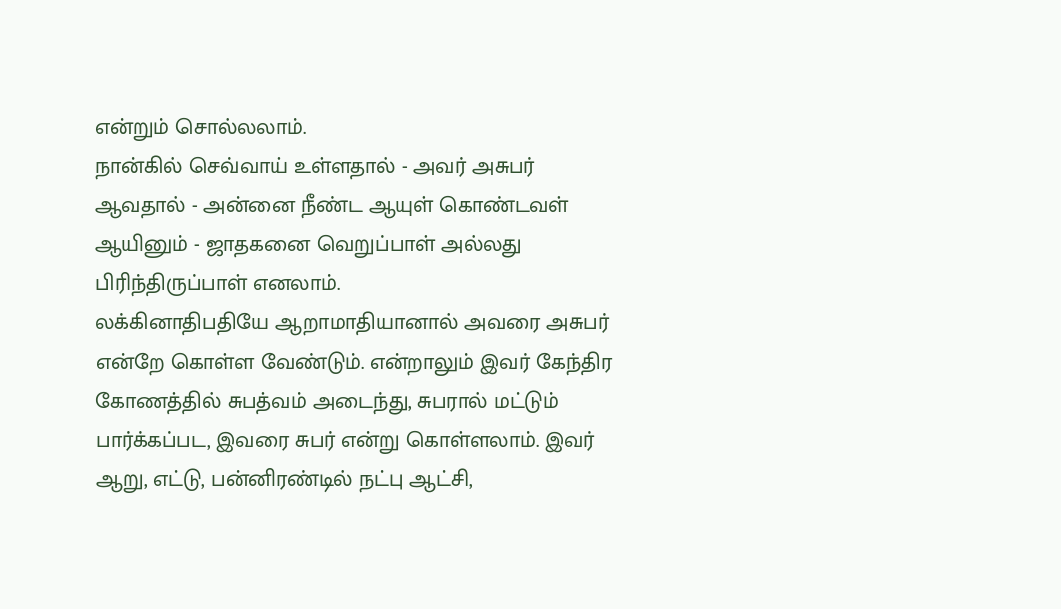என்றும் சொல்லலாம்.
நான்கில் செவ்வாய் உள்ளதால் - அவர் அசுபர் ஆவதால் - அன்னை நீண்ட ஆயுள் கொண்டவள் ஆயினும் - ஜாதகனை வெறுப்பாள் அல்லது பிரிந்திருப்பாள் எனலாம்.
லக்கினாதிபதியே ஆறாமாதியானால் அவரை அசுபர் என்றே கொள்ள வேண்டும். என்றாலும் இவர் கேந்திர கோணத்தில் சுபத்வம் அடைந்து, சுபரால் மட்டும் பார்க்கப்பட, இவரை சுபர் என்று கொள்ளலாம். இவர் ஆறு, எட்டு, பன்னிரண்டில் நட்பு ஆட்சி,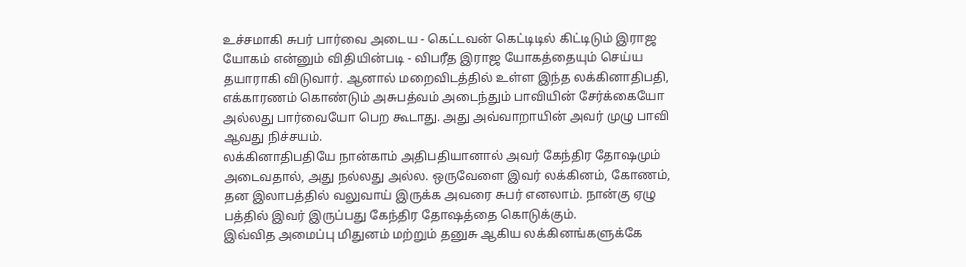உச்சமாகி சுபர் பார்வை அடைய - கெட்டவன் கெட்டிடில் கிட்டிடும் இராஜ யோகம் என்னும் விதியின்படி - விபரீத இராஜ யோகத்தையும் செய்ய தயாராகி விடுவார். ஆனால் மறைவிடத்தில் உள்ள இந்த லக்கினாதிபதி, எக்காரணம் கொண்டும் அசுபத்வம் அடைந்தும் பாவியின் சேர்க்கையோ அல்லது பார்வையோ பெற கூடாது. அது அவ்வாறாயின் அவர் முழு பாவி ஆவது நிச்சயம்.
லக்கினாதிபதியே நான்காம் அதிபதியானால் அவர் கேந்திர தோஷமும் அடைவதால், அது நல்லது அல்ல. ஒருவேளை இவர் லக்கினம், கோணம், தன இலாபத்தில் வலுவாய் இருக்க அவரை சுபர் எனலாம். நான்கு ஏழு பத்தில் இவர் இருப்பது கேந்திர தோஷத்தை கொடுக்கும்.
இவ்வித அமைப்பு மிதுனம் மற்றும் தனுசு ஆகிய லக்கினங்களுக்கே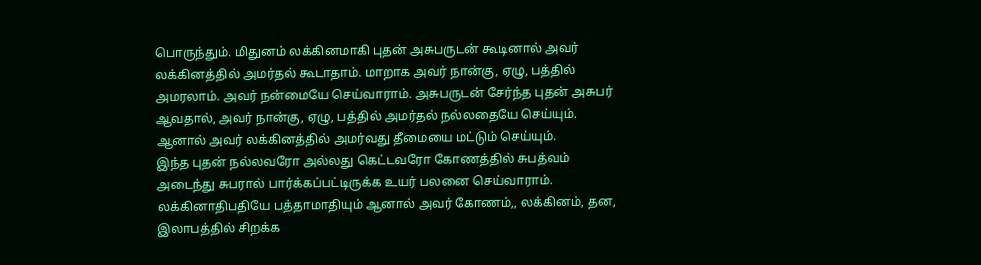பொருந்தும். மிதுனம் லக்கினமாகி புதன் அசுபருடன் கூடினால் அவர் லக்கினத்தில் அமர்தல் கூடாதாம். மாறாக அவர் நான்கு, ஏழு, பத்தில் அமரலாம். அவர் நன்மையே செய்வாராம். அசுபருடன் சேர்ந்த புதன் அசுபர் ஆவதால், அவர் நான்கு, ஏழு, பத்தில் அமர்தல் நல்லதையே செய்யும். ஆனால் அவர் லக்கினத்தில் அமர்வது தீமையை மட்டும் செய்யும்.
இந்த புதன் நல்லவரோ அல்லது கெட்டவரோ கோணத்தில் சுபத்வம் அடைந்து சுபரால் பார்க்கப்பட்டிருக்க உயர் பலனை செய்வாராம்.
லக்கினாதிபதியே பத்தாமாதியும் ஆனால் அவர் கோணம்,, லக்கினம், தன, இலாபத்தில் சிறக்க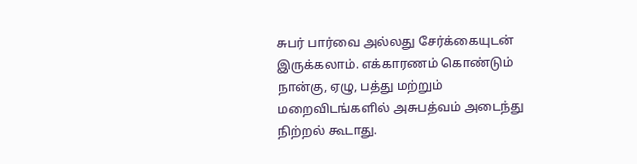சுபர் பார்வை அல்லது சேர்க்கையுடன் இருக்கலாம். எக்காரணம் கொண்டும் நான்கு, ஏழு, பத்து மற்றும் மறைவிடங்களில் அசுபத்வம் அடைந்து நிற்றல் கூடாது.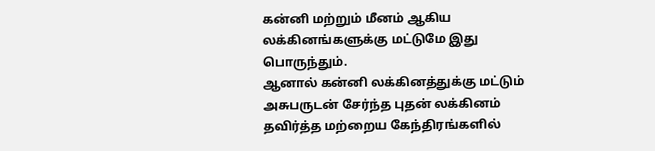கன்னி மற்றும் மீனம் ஆகிய லக்கினங்களுக்கு மட்டுமே இது பொருந்தும்.
ஆனால் கன்னி லக்கினத்துக்கு மட்டும் அசுபருடன் சேர்ந்த புதன் லக்கினம் தவிர்த்த மற்றைய கேந்திரங்களில்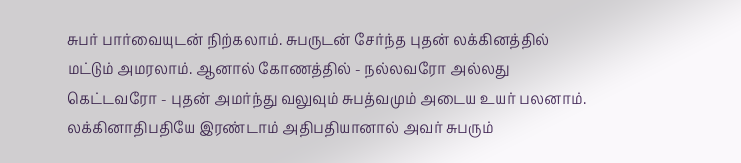சுபர் பார்வையுடன் நிற்கலாம். சுபருடன் சேர்ந்த புதன் லக்கினத்தில் மட்டும் அமரலாம். ஆனால் கோணத்தில் - நல்லவரோ அல்லது கெட்டவரோ - புதன் அமர்ந்து வலுவும் சுபத்வமும் அடைய உயர் பலனாம்.
லக்கினாதிபதியே இரண்டாம் அதிபதியானால் அவர் சுபரும்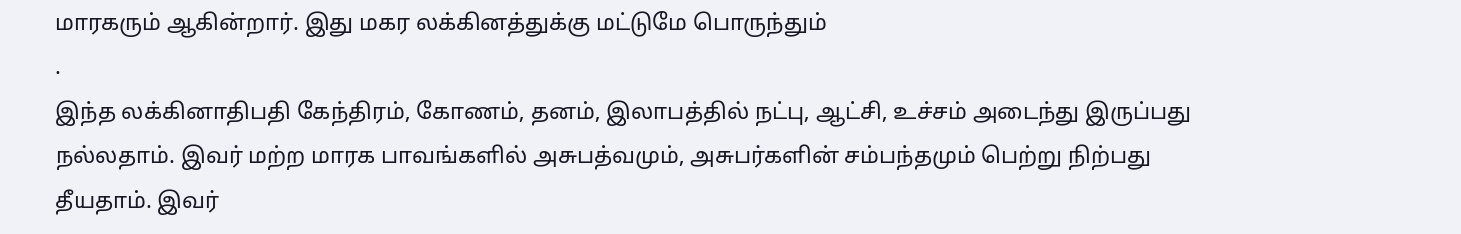மாரகரும் ஆகின்றார். இது மகர லக்கினத்துக்கு மட்டுமே பொருந்தும்
.
இந்த லக்கினாதிபதி கேந்திரம், கோணம், தனம், இலாபத்தில் நட்பு, ஆட்சி, உச்சம் அடைந்து இருப்பது நல்லதாம். இவர் மற்ற மாரக பாவங்களில் அசுபத்வமும், அசுபர்களின் சம்பந்தமும் பெற்று நிற்பது தீயதாம். இவர்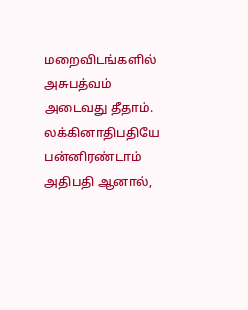மறைவிடங்களில் அசுபத்வம் அடைவது தீதாம்.
லக்கினாதிபதியே பன்னிரண்டாம் அதிபதி ஆனால்,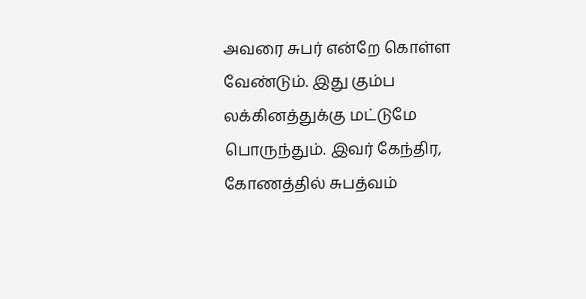அவரை சுபர் என்றே கொள்ள வேண்டும். இது கும்ப லக்கினத்துக்கு மட்டுமே பொருந்தும். இவர் கேந்திர, கோணத்தில் சுபத்வம்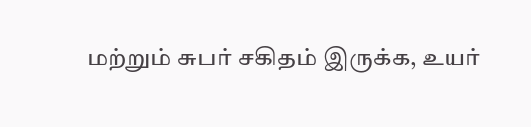மற்றும் சுபர் சகிதம் இருக்க, உயர்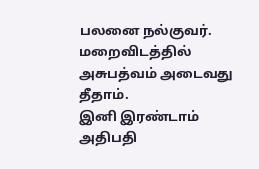பலனை நல்குவர். மறைவிடத்தில் அசுபத்வம் அடைவது தீதாம்.
இனி இரண்டாம் அதிபதி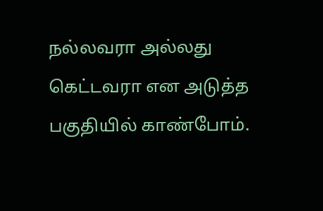நல்லவரா அல்லது கெட்டவரா என அடுத்த பகுதியில் காண்போம்.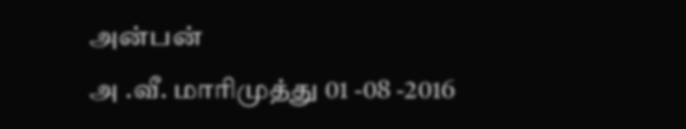அன்பன்
அ .வீ. மாரிமுத்து 01 -08 -2016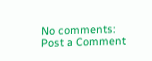No comments:
Post a Comment